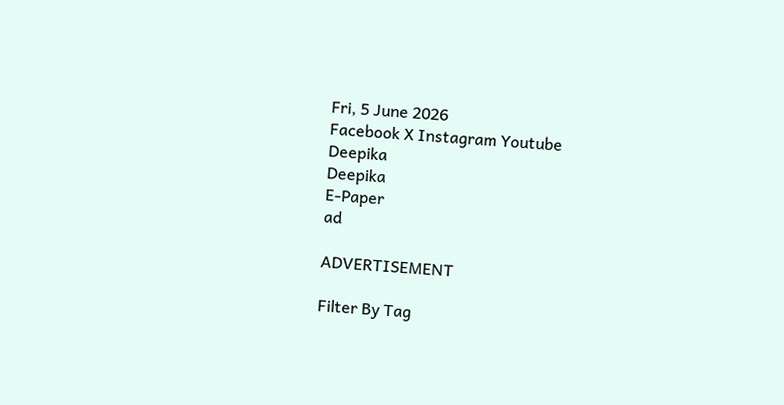Fri, 5 June 2026
Facebook X Instagram Youtube
Deepika
Deepika
E-Paper
ad

ADVERTISEMENT

Filter By Tag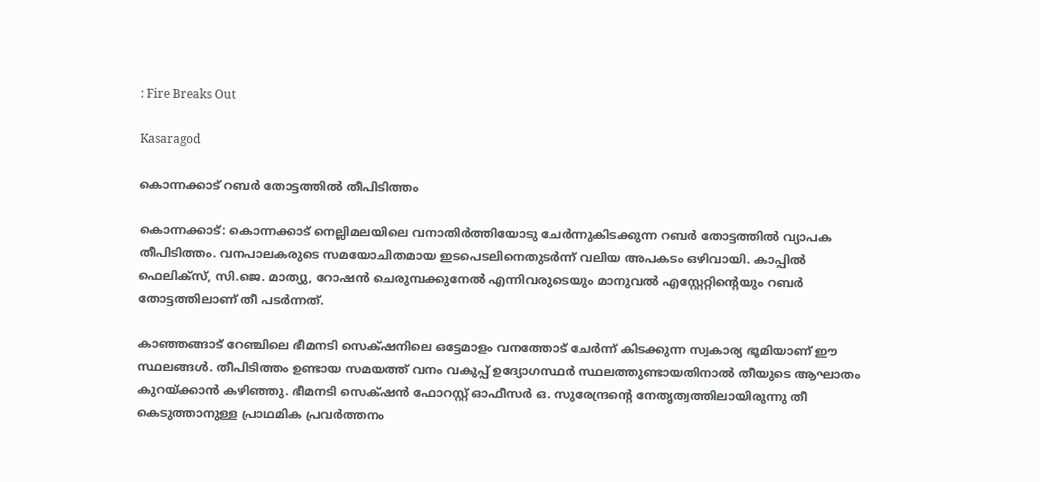: Fire Breaks Out

Kasaragod

കൊന്നക്കാട് റബർ തോട്ടത്തിൽ തീപിടിത്തം

കൊന്നക്കാട്: കൊന്നക്കാട് നെല്ലിമലയിലെ വനാതിർത്തിയോടു ചേർന്നുകിടക്കുന്ന റബർ തോട്ടത്തിൽ വ്യാപക തീപിടിത്തം. വനപാലകരുടെ സമയോചിതമായ ഇടപെടലിനെതുടർന്ന് വലിയ അപകടം ഒഴിവായി. കാപ്പിൽ ഫെലിക്സ്, സി.ജെ. മാത്യു, റോഷൻ ചെരുമ്പക്കുനേൽ എന്നിവരുടെയും മാനുവൽ എസ്റ്റേറ്റിന്‍റെയും റബർ തോട്ടത്തിലാണ് തീ പടർന്നത്.

കാഞ്ഞങ്ങാട് റേഞ്ചിലെ ഭീമനടി സെക്‌ഷനിലെ ഒട്ടേമാളം വനത്തോട് ചേർന്ന് കിടക്കുന്ന സ്വകാര്യ ഭൂമിയാണ് ഈ സ്ഥലങ്ങൾ. തീപിടിത്തം ഉണ്ടായ സമയത്ത് വനം വകുപ്പ് ഉദ്യോഗസ്ഥർ സ്ഥലത്തുണ്ടായതിനാൽ തീയുടെ ആഘാതം കുറയ്ക്കാൻ കഴിഞ്ഞു. ഭീമനടി സെക്‌ഷൻ ഫോറസ്റ്റ് ഓഫീസർ ഒ. സുരേന്ദ്രന്‍റെ നേതൃത്വത്തിലായിരുന്നു തീ കെടുത്താനുള്ള പ്രാഥമിക പ്രവർത്തനം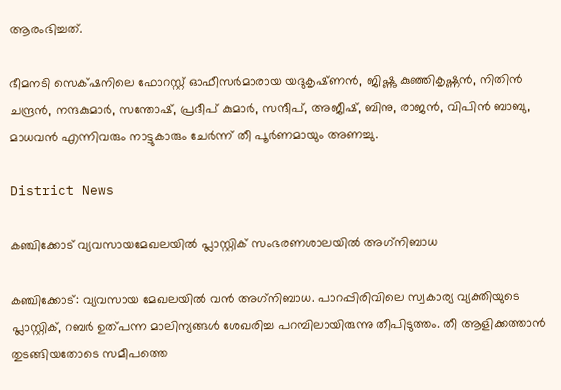ആരംഭിച്ചത്.

ഭീമനടി സെക്‌ഷനിലെ ഫോറസ്റ്റ് ഓഫീസർമാരായ യദുകൃഷ്‌ണൻ, ജിഷ്ണു കുഞ്ഞികൃഷ്ണൻ, നിതിൻ ചന്ദ്രൻ, നന്ദകുമാർ, സന്തോഷ്, പ്രദീപ് കുമാർ, സന്ദീപ്, അജീഷ്, ബിനു, രാജൻ, വിപിൻ ബാബു, മാധവൻ എന്നിവരും നാട്ടുകാരും ചേർന്ന് തീ പൂർണമായും അണച്ചു.

District News

കഞ്ചിക്കോട് വ്യവസായമേഖലയില്‍ പ്ലാസ്റ്റിക് സംഭരണശാലയിൽ അഗ്‌നിബാധ

കഞ്ചിക്കോട്: വ്യവസായ മേഖലയില്‍ വന്‍ അഗ്‌നിബാധ. പാറപ്പിരിവിലെ സ്വകാര്യ വ്യക്തിയുടെ പ്ലാസ്റ്റിക്, റബര്‍ ഉത്പന്ന മാലിന്യങ്ങള്‍ ശേഖരിച്ച പറമ്പിലായിരുന്നു തീപിടുത്തം. തീ ആളിക്കത്താന്‍ തുടങ്ങിയതോടെ സമീപത്തെ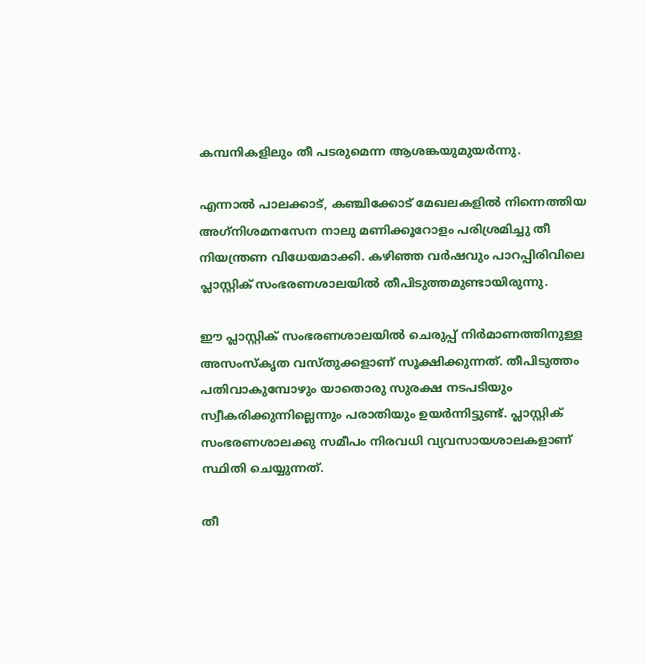കമ്പനികളിലും തീ പടരുമെന്ന ആശങ്കയുമുയര്‍ന്നു.

എന്നാല്‍ പാലക്കാട്, കഞ്ചിക്കോട് മേഖലകളില്‍ നിന്നെത്തിയ അഗ്‌നിശമനസേന നാലു മണിക്കൂറോളം പരിശ്രമിച്ചു തീ നിയന്ത്രണ വിധേയമാക്കി. കഴിഞ്ഞ വര്‍ഷവും പാറപ്പിരിവിലെ പ്ലാസ്റ്റിക് സംഭരണശാലയില്‍ തീപിടുത്തമുണ്ടായിരുന്നു.

ഈ പ്ലാസ്റ്റിക് സംഭരണശാലയില്‍ ചെരുപ്പ് നിര്‍മാണത്തിനുള്ള അസംസ്‌കൃത വസ്തുക്കളാണ് സൂക്ഷിക്കുന്നത്. തീപിടുത്തം പതിവാകുമ്പോഴും യാതൊരു സുരക്ഷ നടപടിയും സ്വീകരിക്കുന്നില്ലെന്നും പരാതിയും ഉയര്‍ന്നിട്ടുണ്ട്. പ്ലാസ്റ്റിക് സംഭരണശാലക്കു സമീപം നിരവധി വ്യവസായശാലകളാണ് സ്ഥിതി ചെയ്യുന്നത്.

തീ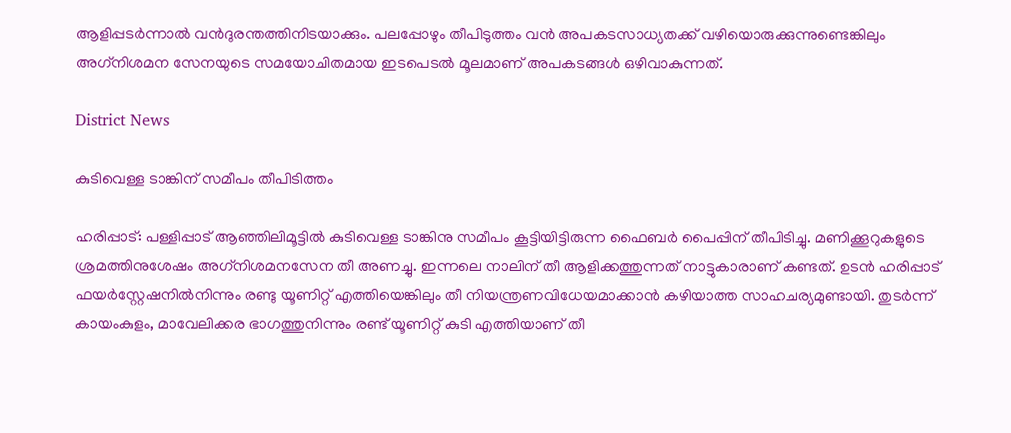ആളിപ്പടര്‍ന്നാല്‍ വന്‍ദുരന്തത്തിനിടയാക്കും. പലപ്പോഴും തീപിടുത്തം വന്‍ അപകടസാധ്യതക്ക് വഴിയൊരുക്കുന്നുണ്ടെങ്കിലും അഗ്‌നിശമന സേനയുടെ സമയോചിതമായ ഇടപെടല്‍ മൂലമാണ് അപകടങ്ങള്‍ ഒഴിവാകുന്നത്.

District News

കുടിവെള്ള ടാങ്കിന് സമീപം തീപിടിത്തം

ഹരിപ്പാട്: പള്ളിപ്പാട് ആഞ്ഞിലിമൂട്ടില്‍ കുടിവെള്ള ടാങ്കിനു സമീപം കൂട്ടിയിട്ടിരുന്ന ഫൈബര്‍ പൈപ്പിന് തീപിടിച്ചു. മണിക്കൂറുകളുടെ ശ്രമത്തിനുശേഷം അഗ്‌നിശമനസേന തീ അണച്ചു. ഇന്നലെ നാലിന് തീ ആളിക്കത്തുന്നത് നാട്ടുകാരാണ് കണ്ടത്. ഉടന്‍ ഹരിപ്പാട് ഫയര്‍‌സ്റ്റേഷനില്‍നിന്നും രണ്ടു യൂണിറ്റ് എത്തിയെങ്കിലും തീ നിയന്ത്രണവിധേയമാക്കാന്‍ കഴിയാത്ത സാഹചര്യമുണ്ടായി. തുടര്‍ന്ന് കായംകുളം, മാവേലിക്കര ഭാഗത്തുനിന്നും രണ്ട് യൂണിറ്റ് കുടി എത്തിയാണ് തീ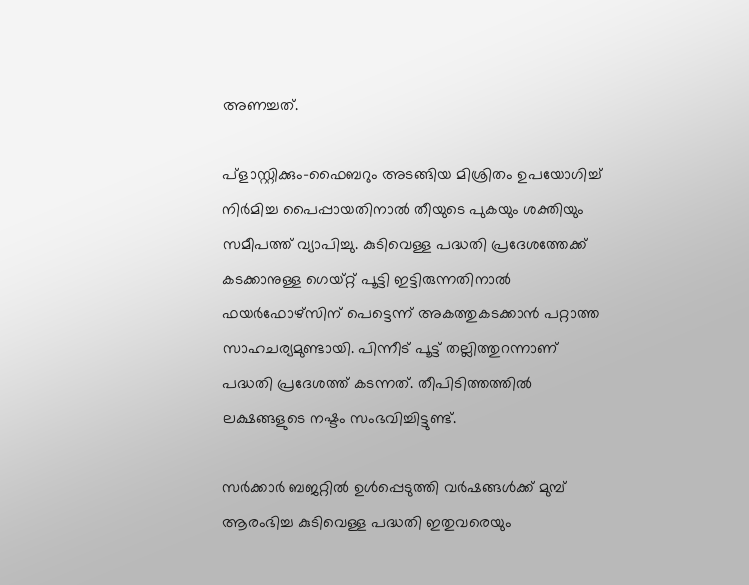അണച്ചത്.

പ്‌ളാസ്റ്റിക്കും-ഫൈബറും അടങ്ങിയ മിശ്രിതം ഉപയോഗിച്ച് നിര്‍മിച്ച പൈപ്പായതിനാല്‍ തീയുടെ പുകയും ശക്തിയും സമീപത്ത് വ്യാപിച്ചു. കുടിവെള്ള പദ്ധതി പ്രദേശത്തേക്ക് കടക്കാനുള്ള ഗെയ്റ്റ് പൂട്ടി ഇട്ടിരുന്നതിനാല്‍ ഫയര്‍ഫോഴ്‌സിന് പെട്ടെന്ന് അകത്തുകടക്കാന്‍ പറ്റാത്ത സാഹചര്യമുണ്ടായി. പിന്നീട് പൂട്ട് തല്ലിത്തുറന്നാണ് പദ്ധതി പ്രദേശത്ത് കടന്നത്. തീപിടിത്തത്തില്‍ ലക്ഷങ്ങളുടെ നഷ്ടം സംഭവിച്ചിട്ടുണ്ട്.

സര്‍ക്കാര്‍ ബജറ്റില്‍ ഉള്‍പ്പെടുത്തി വര്‍ഷങ്ങള്‍ക്ക് മുമ്പ് ആരംഭിച്ച കുടിവെള്ള പദ്ധതി ഇതുവരെയും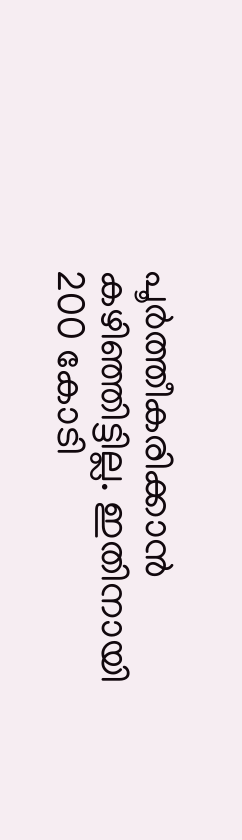പൂര്‍ത്തീകരിക്കാന്‍ കഴിഞ്ഞിട്ടില്ല. ഇതിനായി 200 കോടി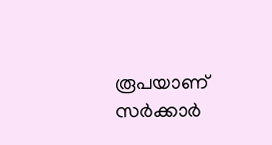രൂപയാണ് സര്‍ക്കാര്‍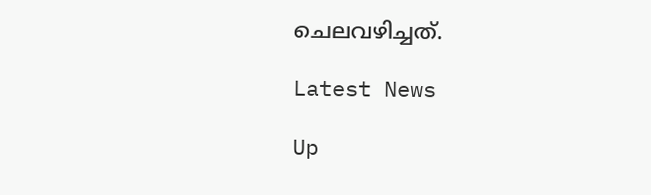ചെലവഴിച്ചത്.

Latest News

Up